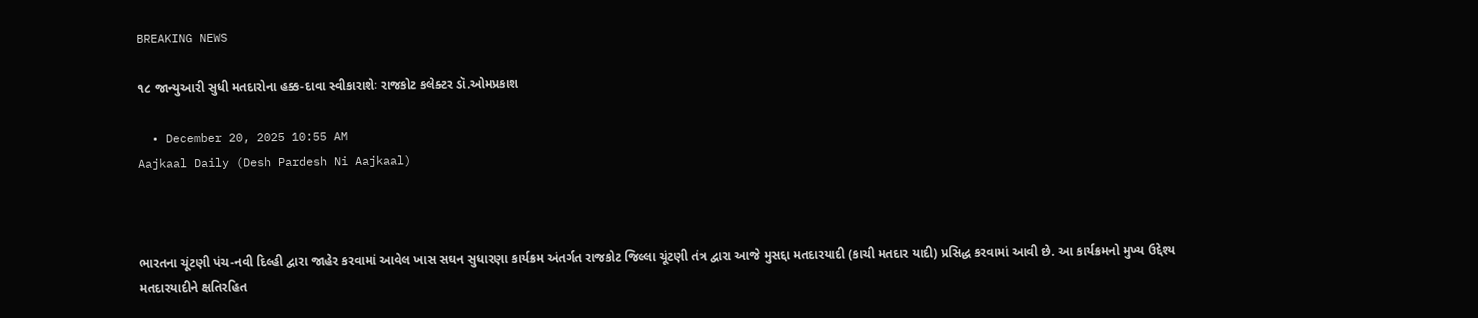BREAKING NEWS

૧૮ જાન્યુઆરી સુધી મતદારોના હક્ક-દાવા સ્વીકારાશેઃ રાજકોટ કલેક્ટર ડૉ.ઓમપ્રકાશ

  • December 20, 2025 10:55 AM
Aajkaal Daily (Desh Pardesh Ni Aajkaal)



ભારતના ચૂંટણી પંચ-નવી દિલ્હી દ્વારા જાહેર કરવામાં આવેલ ખાસ સઘન સુધારણા કાર્યક્રમ અંતર્ગત રાજકોટ જિલ્લા ચૂંટણી તંત્ર દ્વારા આજે મુસદ્દા મતદારયાદી (કાચી મતદાર યાદી) પ્રસિદ્ધ કરવામાં આવી છે. આ કાર્યક્રમનો મુખ્ય ઉદ્દેશ્ય મતદારયાદીને ક્ષતિરહિત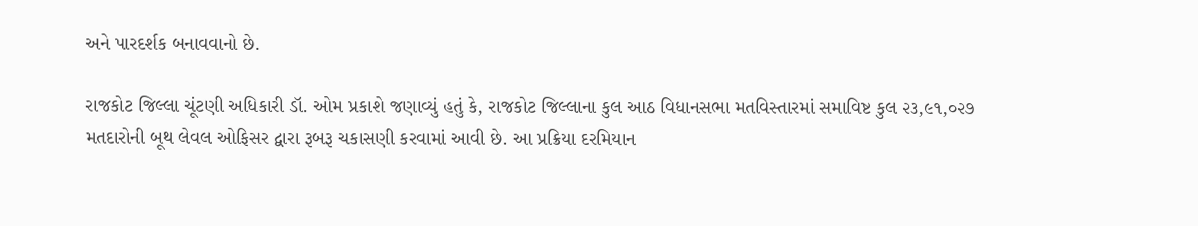અને પારદર્શક બનાવવાનો છે.

રાજકોટ જિલ્લા ચૂંટણી અધિકારી ડૉ. ઓમ પ્રકાશે જણાવ્યું હતું કે, રાજકોટ જિલ્લાના કુલ આઠ વિધાનસભા મતવિસ્તારમાં સમાવિષ્ટ કુલ ૨૩,૯૧,૦૨૭ મતદારોની બૂથ લેવલ ઓફિસર દ્વારા રૂબરૂ ચકાસણી કરવામાં આવી છે. આ પ્રક્રિયા દરમિયાન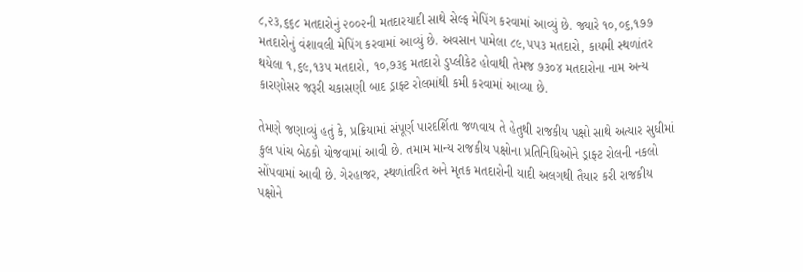૮,૨૩,૬૬૮ મતદારોનું ૨૦૦૨ની મતદારયાદી સાથે સેલ્ફ મેપિંગ કરવામાં આવ્યું છે. જ્યારે ૧૦,૦૬,૧૭૭ મતદારોનું વંશાવલી મેપિંગ કરવામાં આવ્યું છે. અવસાન પામેલા ૮૯,૫૫૩ મતદારો, કાયમી સ્થળાંતર થયેલા ૧,૬૯,૧૩૫ મતદારો, ૧૦,૭૩૬ મતદારો ડુપ્લીકેટ હોવાથી તેમજ ૭૩૦૪ મતદારોના નામ અન્ય કારણોસર જરૂરી ચકાસણી બાદ ડ્રાફ્ટ રોલમાંથી કમી કરવામાં આવ્યા છે.

તેમણે જણાવ્યું હતું કે, પ્રક્રિયામાં સંપૂર્ણ પારદર્શિતા જળવાય તે હેતુથી રાજકીય પક્ષો સાથે અત્યાર સુધીમાં કુલ પાંચ બેઠકો યોજવામાં આવી છે. તમામ માન્ય રાજકીય પક્ષોના પ્રતિનિધિઓને ડ્રાફ્ટ રોલની નકલો સોંપવામાં આવી છે. ગેરહાજર, સ્થળાંતરિત અને મૃતક મતદારોની યાદી અલગથી તૈયાર કરી રાજકીય પક્ષોને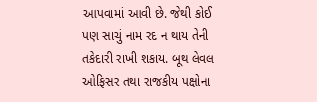આપવામાં આવી છે. જેથી કોઈ પણ સાચું નામ રદ ન થાય તેની તકેદારી રાખી શકાય. બૂથ લેવલ ઓફિસર તથા રાજકીય પક્ષોના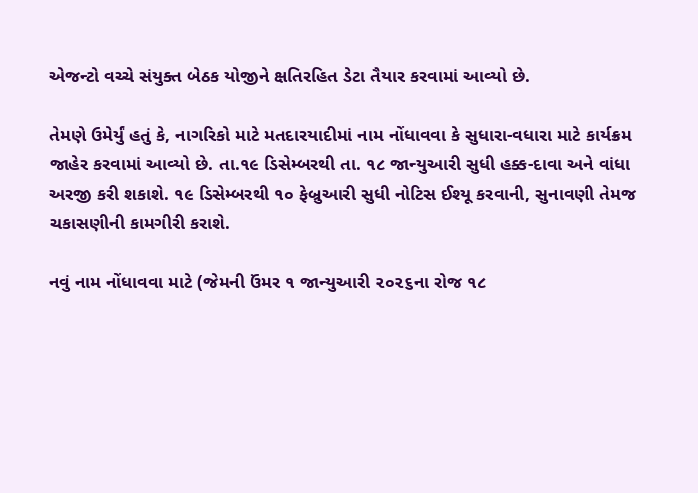એજન્ટો વચ્ચે સંયુક્ત બેઠક યોજીને ક્ષતિરહિત ડેટા તૈયાર કરવામાં આવ્યો છે.

તેમણે ઉમેર્યું હતું કે, નાગરિકો માટે મતદારયાદીમાં નામ નોંધાવવા કે સુધારા-વધારા માટે કાર્યક્રમ જાહેર કરવામાં આવ્યો છે. તા.૧૯ ડિસેમ્બરથી તા. ૧૮ જાન્યુઆરી સુધી હક્ક-દાવા અને વાંધા અરજી કરી શકાશે. ૧૯ ડિસેમ્બરથી ૧૦ ફેબ્રુઆરી સુધી નોટિસ ઈશ્યૂ કરવાની, સુનાવણી તેમજ ચકાસણીની કામગીરી કરાશે.

નવું નામ નોંધાવવા માટે (જેમની ઉંમર ૧ જાન્યુઆરી ૨૦૨૬ના રોજ ૧૮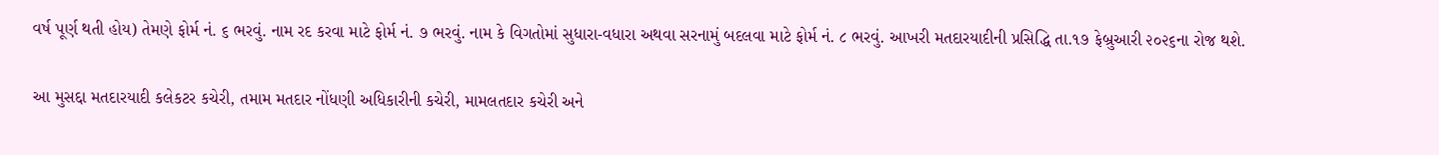વર્ષ પૂર્ણ થતી હોય) તેમણે ફોર્મ નં. ૬ ભરવું. નામ રદ કરવા માટે ફોર્મ નં. ૭ ભરવું. નામ કે વિગતોમાં સુધારા-વધારા અથવા સરનામું બદલવા માટે ફોર્મ નં. ૮ ભરવું. આખરી મતદારયાદીની પ્રસિદ્ધિ તા.૧૭ ફેબ્રુઆરી ૨૦૨૬ના રોજ થશે.

આ મુસદ્દા મતદારયાદી કલેકટર કચેરી, તમામ મતદાર નોંધણી અધિકારીની કચેરી, મામલતદાર કચેરી અને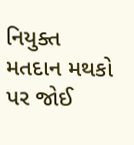નિયુક્ત મતદાન મથકો પર જોઈ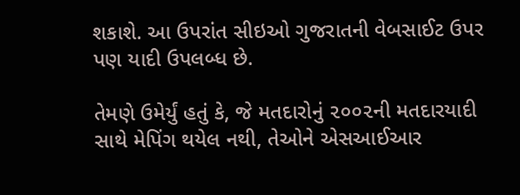શકાશે. આ ઉપરાંત સીઇઓ ગુજરાતની વેબસાઈટ ઉપર પણ યાદી ઉપલબ્ધ છે.

તેમણે ઉમેર્યું હતું કે, જે મતદારોનું ૨૦૦૨ની મતદારયાદી સાથે મેપિંગ થયેલ નથી, તેઓને એસઆઈઆર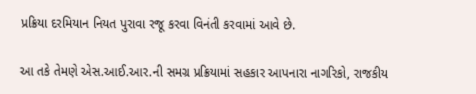પ્રક્રિયા દરમિયાન નિયત પુરાવા રજૂ કરવા વિનંતી કરવામાં આવે છે.

આ તકે તેમણે એસ.આઈ.આર.ની સમગ્ર પ્રક્રિયામાં સહકાર આપનારા નાગરિકો, રાજકીય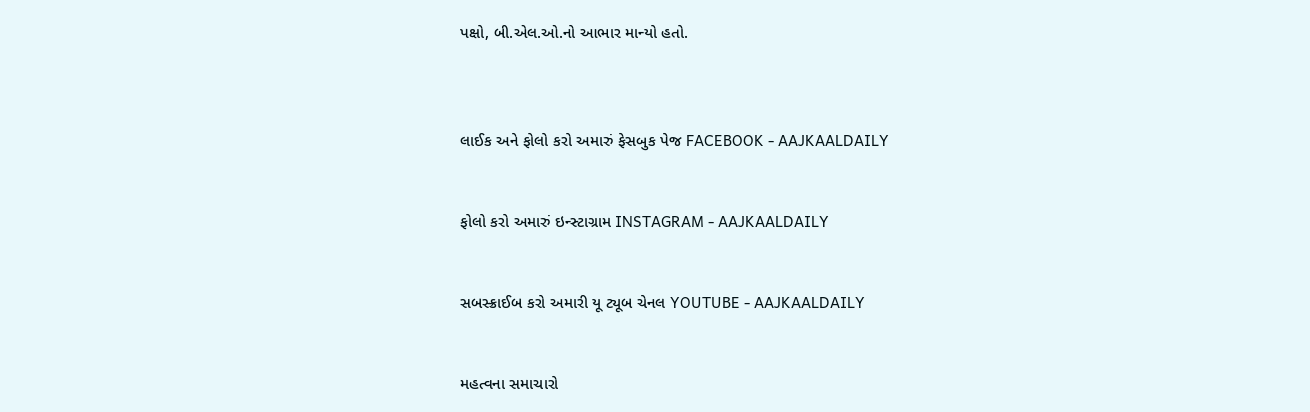પક્ષો, બી.એલ.ઓ.નો આભાર માન્યો હતો.



લાઈક અને ફોલો કરો અમારું ફેસબુક પેજ FACEBOOK - AAJKAALDAILY


ફોલો કરો અમારું ઇન્સ્ટાગ્રામ INSTAGRAM - AAJKAALDAILY


સબસ્ક્રાઈબ કરો અમારી યૂ ટ્યૂબ ચેનલ YOUTUBE - AAJKAALDAILY


મહત્વના સમાચારો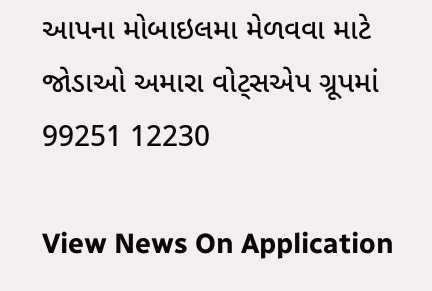આપના મોબાઇલમા મેળવવા માટે જોડાઓ અમારા વોટ્સએપ ગ્રૂપમાં  99251 12230

View News On Application